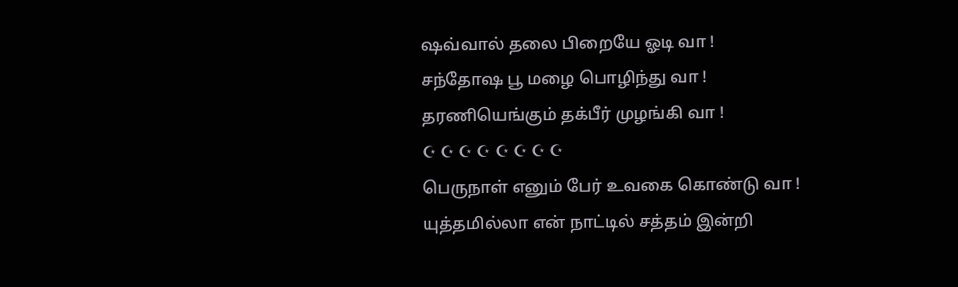ஷவ்வால் தலை பிறையே ஓடி வா !
சந்தோஷ பூ மழை பொழிந்து வா !
தரணியெங்கும் தக்பீர் முழங்கி வா !
☪ ☪ ☪ ☪ ☪ ☪ ☪ ☪
பெருநாள் எனும் பேர் உவகை கொண்டு வா !
யுத்தமில்லா என் நாட்டில் சத்தம் இன்றி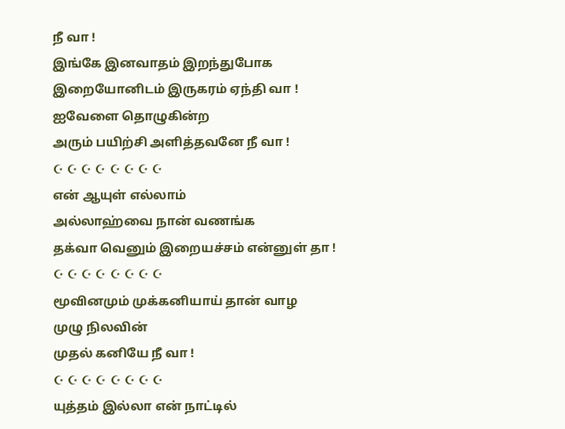நீ வா !
இங்கே இனவாதம் இறந்துபோக
இறையோனிடம் இருகரம் ஏந்தி வா !
ஐவேளை தொழுகின்ற
அரும் பயிற்சி அளித்தவனே நீ வா !
☪ ☪ ☪ ☪ ☪ ☪ ☪ ☪
என் ஆயுள் எல்லாம்
அல்லாஹ்வை நான் வணங்க
தக்வா வெனும் இறையச்சம் என்னுள் தா !
☪ ☪ ☪ ☪ ☪ ☪ ☪ ☪
மூவினமும் முக்கனியாய் தான் வாழ
முழு நிலவின்
முதல் கனியே நீ வா !
☪ ☪ ☪ ☪ ☪ ☪ ☪ ☪
யுத்தம் இல்லா என் நாட்டில்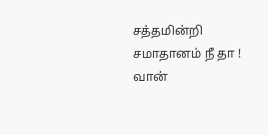சத்தமின்றி சமாதானம் நீ தா !
வான்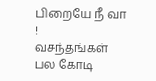பிறையே நீ வா !
வசந்தங்கள் பல கோடி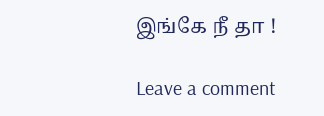இங்கே நீ தா !

Leave a comment